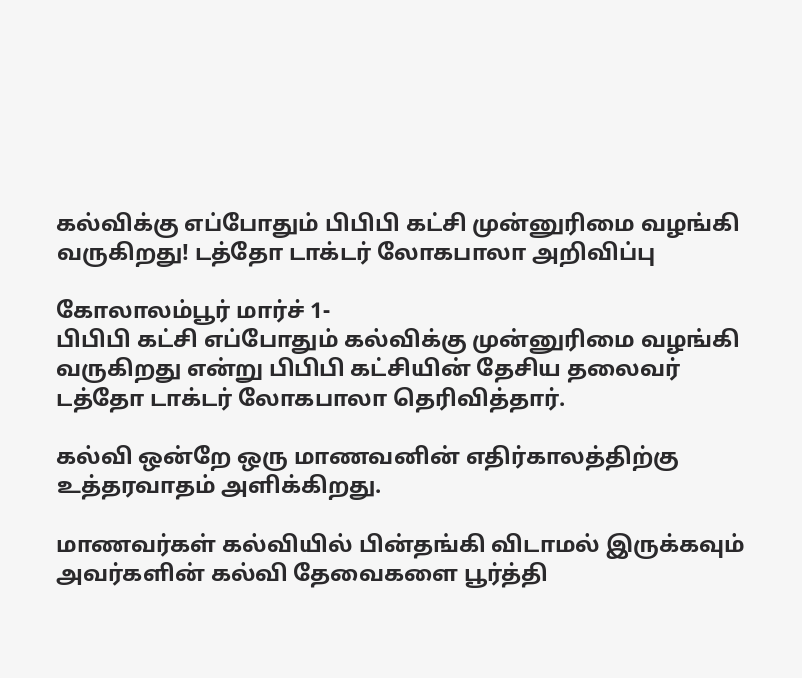கல்விக்கு எப்போதும் பிபிபி கட்சி முன்னுரிமை வழங்கி வருகிறது! டத்தோ டாக்டர் லோகபாலா அறிவிப்பு

கோலாலம்பூர் மார்ச் 1-
பிபிபி கட்சி எப்போதும் கல்விக்கு முன்னுரிமை வழங்கி வருகிறது என்று பிபிபி கட்சியின் தேசிய தலைவர் டத்தோ டாக்டர் லோகபாலா தெரிவித்தார்.

கல்வி ஒன்றே ஒரு மாணவனின் எதிர்காலத்திற்கு உத்தரவாதம் அளிக்கிறது.

மாணவர்கள் கல்வியில் பின்தங்கி விடாமல் இருக்கவும் அவர்களின் கல்வி தேவைகளை பூர்த்தி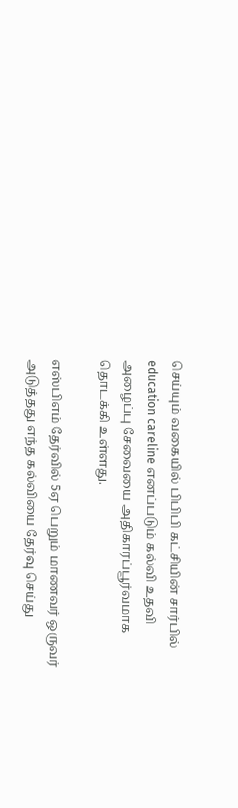செய்யும் வகையில் பிபிபி கட்சியின் சார்பில் education careline எனப்படும் கல்வி உதவி அழைப்பு சேவையை அதிகாரப்பூர்வமாக தொடக்கி உள்ளது.

எஸ்பிஎம் தேர்வில் 5ஏ பெறும் மாணவர் ஒருவர் அடுத்தது எந்த கல்வியை தேர்வு செய்து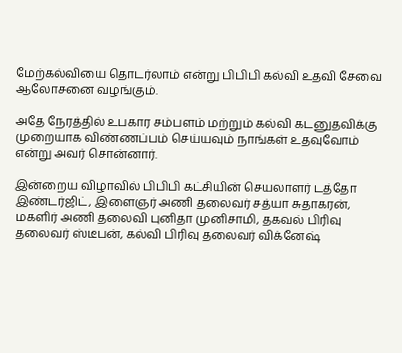மேற்கல்வியை தொடர்லாம் என்று பிபிபி கல்வி உதவி சேவை ஆலோசனை வழங்கும்.

அதே நேரத்தில் உபகார சம்பளம் மற்றும் கல்வி கடனுதவிக்கு முறையாக விண்ணப்பம் செய்யவும் நாங்கள் உதவுவோம் என்று அவர் சொன்னார்.

இன்றைய விழாவில் பிபிபி கட்சியின் செயலாளர் டத்தோ இண்டர்ஜிட், இளைஞர் அணி தலைவர் சத்யா சுதாகரன், மகளிர் அணி தலைவி புனிதா முனிசாமி, தகவல் பிரிவு தலைவர் ஸ்டீபன், கல்வி பிரிவு தலைவர் விக்னேஷ்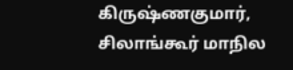கிருஷ்ணகுமார், சிலாங்கூர் மாநில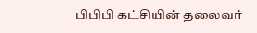பிபிபி கட்சியின் தலைவர்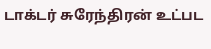டாக்டர் சுரேந்திரன் உட்பட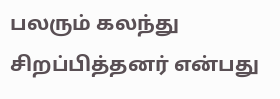பலரும் கலந்து சிறப்பித்தனர் என்பது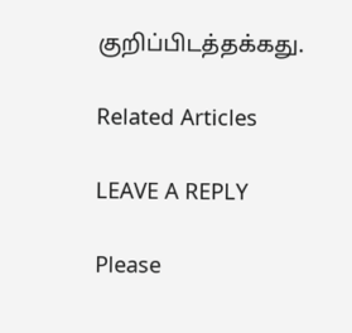குறிப்பிடத்தக்கது.

Related Articles

LEAVE A REPLY

Please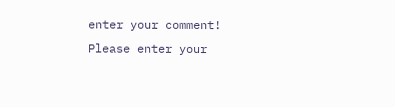enter your comment!
Please enter your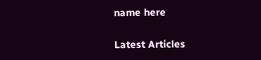name here

Latest Articles